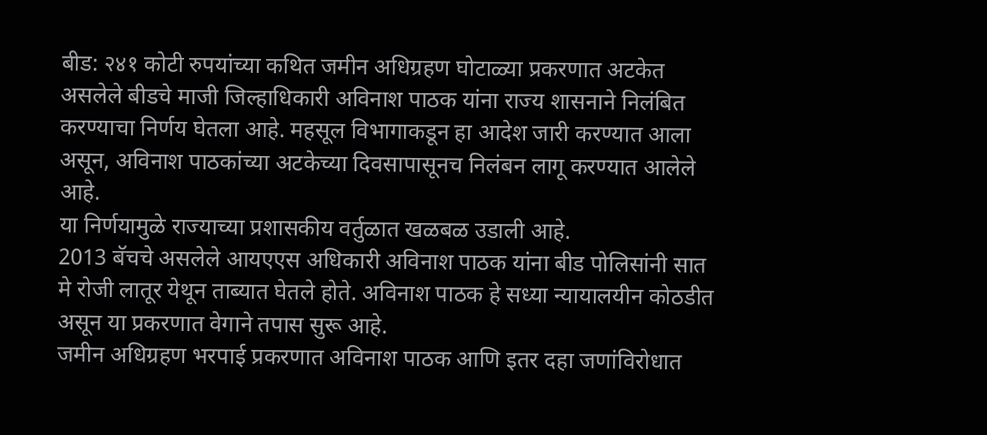बीड: २४१ कोटी रुपयांच्या कथित जमीन अधिग्रहण घोटाळ्या प्रकरणात अटकेत असलेले बीडचे माजी जिल्हाधिकारी अविनाश पाठक यांना राज्य शासनाने निलंबित करण्याचा निर्णय घेतला आहे. महसूल विभागाकडून हा आदेश जारी करण्यात आला असून, अविनाश पाठकांच्या अटकेच्या दिवसापासूनच निलंबन लागू करण्यात आलेले आहे.
या निर्णयामुळे राज्याच्या प्रशासकीय वर्तुळात खळबळ उडाली आहे.
2013 बॅचचे असलेले आयएएस अधिकारी अविनाश पाठक यांना बीड पोलिसांनी सात मे रोजी लातूर येथून ताब्यात घेतले होते. अविनाश पाठक हे सध्या न्यायालयीन कोठडीत असून या प्रकरणात वेगाने तपास सुरू आहे.
जमीन अधिग्रहण भरपाई प्रकरणात अविनाश पाठक आणि इतर दहा जणांविरोधात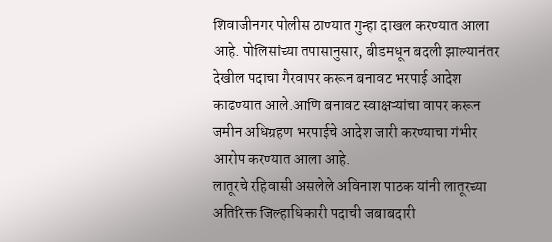शिवाजीनगर पोलीस ठाण्यात गुन्हा दाखल करण्यात आला आहे. पोलिसांच्या तपासानुसार, बीडमधून बदली झाल्यानंतर देखील पदाचा गैरवापर करून बनावट भरपाई आदेश काढण्यात आले.आणि बनावट स्वाक्षऱ्यांचा वापर करून जमीन अधिग्रहण भरपाईचे आदेश जारी करण्याचा गंभीर आरोप करण्यात आला आहे.
लातूरचे रहिवासी असलेले अविनाश पाठक यांनी लातूरच्या अतिरिक्त जिल्हाधिकारी पदाची जबाबदारी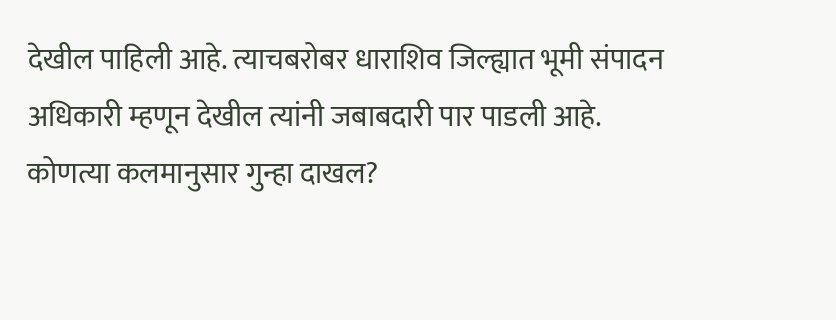देखील पाहिली आहे. त्याचबरोबर धाराशिव जिल्ह्यात भूमी संपादन अधिकारी म्हणून देखील त्यांनी जबाबदारी पार पाडली आहे.
कोणत्या कलमानुसार गुन्हा दाखल?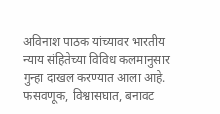अविनाश पाठक यांच्यावर भारतीय न्याय संहितेच्या विविध कलमानुसार गुन्हा दाखल करण्यात आला आहे. फसवणूक, विश्वासघात, बनावट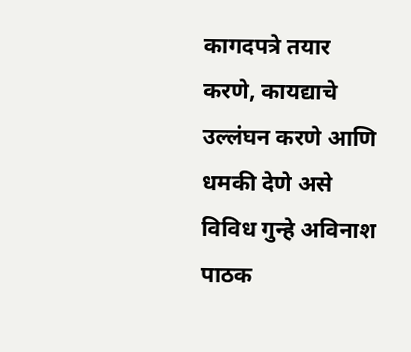कागदपत्रे तयार करणे, कायद्याचे उल्लंघन करणे आणि धमकी देणे असे विविध गुन्हे अविनाश पाठक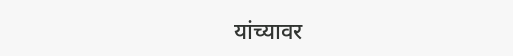यांच्यावर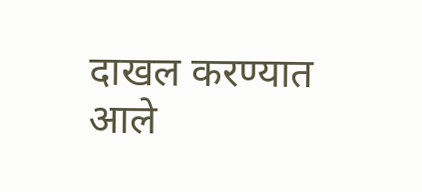दाखल करण्यात आले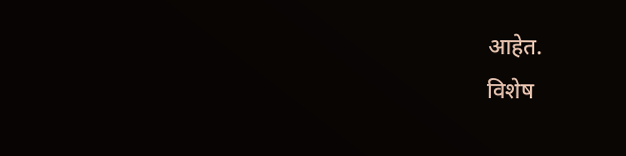आहेत.
विशेष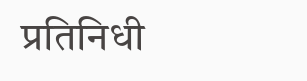प्रतिनिधी